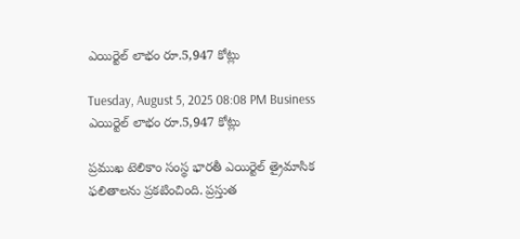ఎయిర్టెల్ లాభం రూ.5,947 కోట్లు

Tuesday, August 5, 2025 08:08 PM Business
ఎయిర్టెల్ లాభం రూ.5,947 కోట్లు

ప్రముఖ టెలికాం సంస్థ భారతీ ఎయిర్టెల్ త్రైమాసిక ఫలితాలను ప్రకటించింది. ప్రస్తుత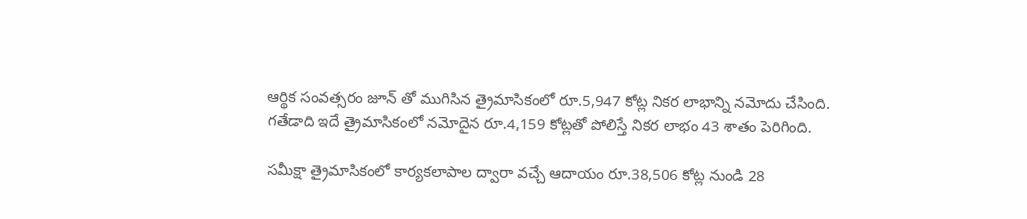ఆర్థిక సంవత్సరం జూన్ తో ముగిసిన త్రైమాసికంలో రూ.5,947 కోట్ల నికర లాభాన్ని నమోదు చేసింది. గతేడాది ఇదే త్రైమాసికంలో నమోదైన రూ.4,159 కోట్లతో పోలిస్తే నికర లాభం 43 శాతం పెరిగింది.

సమీక్షా త్రైమాసికంలో కార్యకలాపాల ద్వారా వచ్చే ఆదాయం రూ.38,506 కోట్ల నుండి 28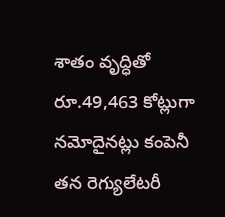శాతం వృద్ధితో రూ.49,463 కోట్లుగా నమోదైనట్లు కంపెనీ తన రెగ్యులేటరీ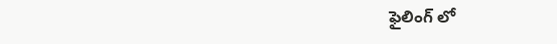ఫైలింగ్ లో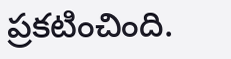ప్రకటించింది.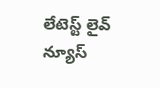లేటెస్ట్ లైవ్ న్యూస్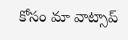కోసం మా వాట్సాప్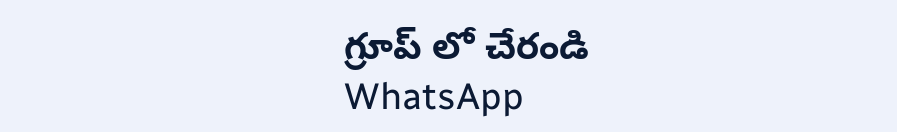గ్రూప్ లో చేరండి
WhatsApp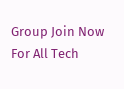Group Join Now
For All Tech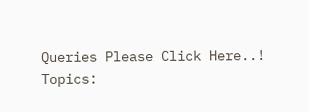Queries Please Click Here..!
Topics: